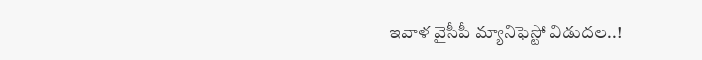ఇవాళ వైసీపీ మ్యానిఫెస్టో విడుదల..!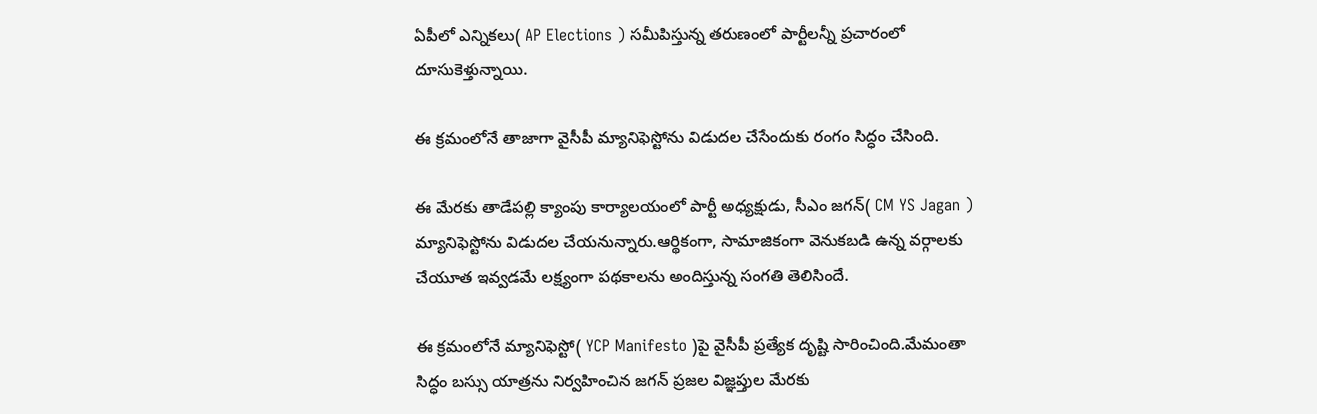ఏపీలో ఎన్నికలు( AP Elections ) సమీపిస్తున్న తరుణంలో పార్టీలన్నీ ప్రచారంలో దూసుకెళ్తున్నాయి.

ఈ క్రమంలోనే తాజాగా వైసీపీ మ్యానిఫెస్టోను విడుదల చేసేందుకు రంగం సిద్ధం చేసింది.

ఈ మేరకు తాడేపల్లి క్యాంపు కార్యాలయంలో పార్టీ అధ్యక్షుడు, సీఎం జగన్( CM YS Jagan ) మ్యానిఫెస్టోను విడుదల చేయనున్నారు.ఆర్థికంగా, సామాజికంగా వెనుకబడి ఉన్న వర్గాలకు చేయూత ఇవ్వడమే లక్ష్యంగా పథకాలను అందిస్తున్న సంగతి తెలిసిందే.

ఈ క్రమంలోనే మ్యానిఫెస్టో( YCP Manifesto )పై వైసీపీ ప్రత్యేక దృష్టి సారించింది.మేమంతా సిద్ధం బస్సు యాత్రను నిర్వహించిన జగన్ ప్రజల విజ్ఞప్తుల మేరకు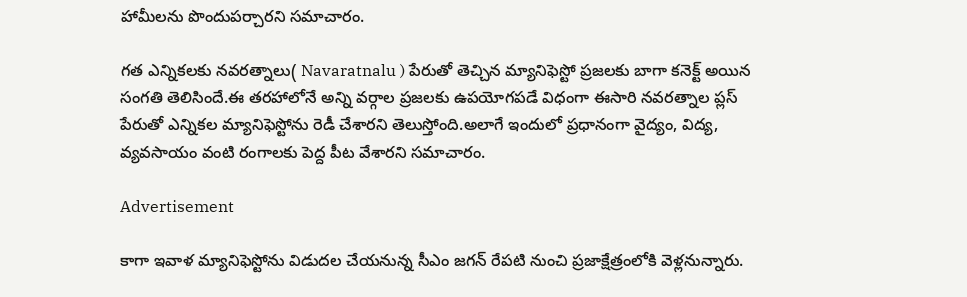హామీలను పొందుపర్చారని సమాచారం.

గత ఎన్నికలకు నవరత్నాలు( Navaratnalu ) పేరుతో తెచ్చిన మ్యానిఫెస్టో ప్రజలకు బాగా కనెక్ట్ అయిన సంగతి తెలిసిందే.ఈ తరహాలోనే అన్ని వర్గాల ప్రజలకు ఉపయోగపడే విధంగా ఈసారి నవరత్నాల ప్లస్ పేరుతో ఎన్నికల మ్యానిఫెస్టోను రెడీ చేశారని తెలుస్తోంది.అలాగే ఇందులో ప్రధానంగా వైద్యం, విద్య, వ్యవసాయం వంటి రంగాలకు పెద్ద పీట వేశారని సమాచారం.

Advertisement

కాగా ఇవాళ మ్యానిఫెస్టోను విడుదల చేయనున్న సీఎం జగన్ రేపటి నుంచి ప్రజాక్షేత్రంలోకి వెళ్లనున్నారు.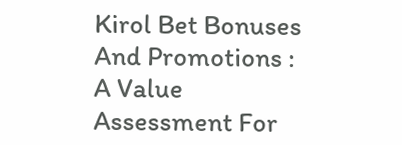Kirol Bet Bonuses And Promotions : A Value Assessment For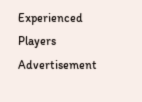Experienced Players
Advertisement